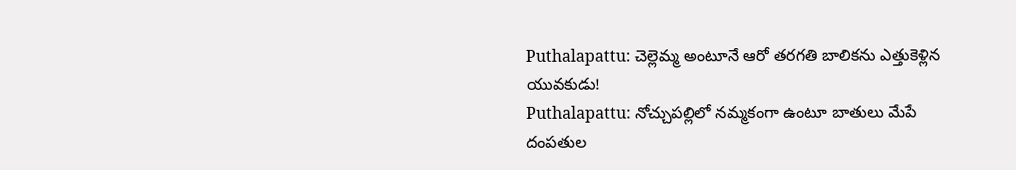Puthalapattu: చెల్లెమ్మ అంటూనే ఆరో తరగతి బాలికను ఎత్తుకెళ్లిన యువకుడు!
Puthalapattu: నోచ్చుపల్లిలో నమ్మకంగా ఉంటూ బాతులు మేపే దంపతుల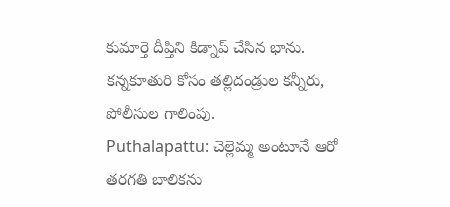కుమార్తె దీప్తిని కిడ్నాప్ చేసిన భాను. కన్నకూతురి కోసం తల్లిదండ్రుల కన్నీరు, పోలీసుల గాలింపు.
Puthalapattu: చెల్లెమ్మ అంటూనే ఆరో తరగతి బాలికను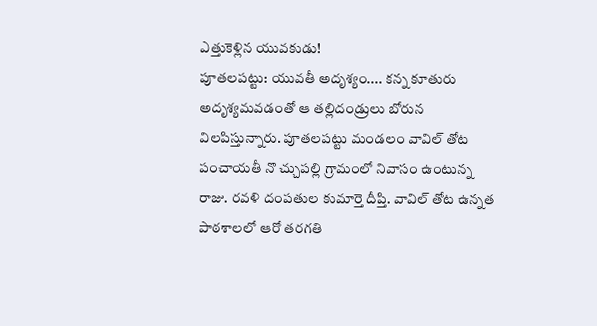ఎత్తుకెళ్లిన యువకుడు!
పూతలపట్టు: యువతీ అదృశ్యం.... కన్న కూతురు అదృశ్యమవడంతో ఆ తల్లిదండ్రులు బోరున విలపిస్తున్నారు. పూతలపట్టు మండలం వావిల్ తోట పంచాయతీ నొ చ్చుపల్లి గ్రామంలో నివాసం ఉంటున్న రాజు. రవళి దంపతుల కుమార్తె దీప్తి. వావిల్ తోట ఉన్నత పాఠశాలలో ఆరో తరగతి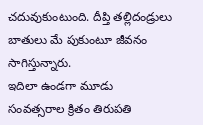చదువుకుంటుంది. దీప్తి తల్లిదండ్రులు బాతులు మే పుకుంటూ జీవనం సాగిస్తున్నారు.
ఇదిలా ఉండగా మూడు సంవత్సరాల క్రితం తిరుపతి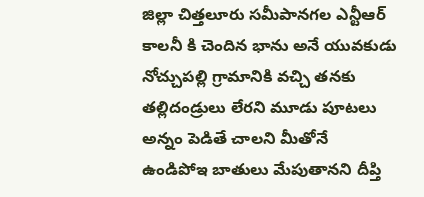జిల్లా చిత్తలూరు సమీపానగల ఎన్టీఆర్ కాలనీ కి చెందిన భాను అనే యువకుడు నోచ్చుపల్లి గ్రామానికి వచ్చి తనకు తల్లిదండ్రులు లేరని మూడు పూటలు అన్నం పెడితే చాలని మీతోనే ఉండిపోఇ బాతులు మేపుతానని దీప్తి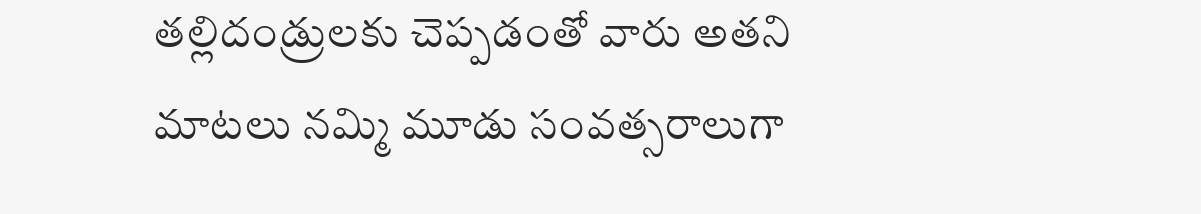తల్లిదండ్రులకు చెప్పడంతో వారు అతని మాటలు నమ్మి మూడు సంవత్సరాలుగా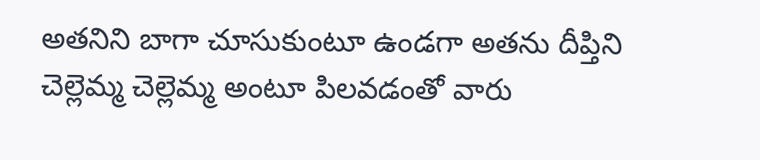అతనిని బాగా చూసుకుంటూ ఉండగా అతను దీప్తిని చెల్లెమ్మ చెల్లెమ్మ అంటూ పిలవడంతో వారు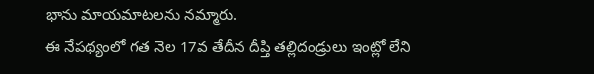భాను మాయమాటలను నమ్మారు.
ఈ నేపథ్యంలో గత నెల 17వ తేదీన దీప్తి తల్లిదండ్రులు ఇంట్లో లేని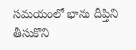సమయంలో భాను దీప్తిని తీసుకొని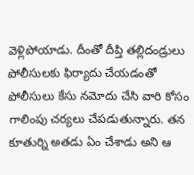వెళ్లిపోయాడు. దీంతో దీప్తి తల్లిదండ్రులు పోలీసులకు ఫిర్యాదు చేయడంతో పోలీసులు కేసు నమోదు చేసి వారి కోసం గాలింపు చర్యలు చేపడుతున్నారు. తన కూతుర్ని అతడు ఏం చేశాడు అని ఆ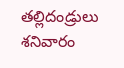తల్లిదండ్రులు శనివారం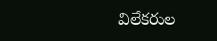విలేకరుల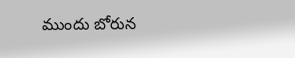ముందు బోరున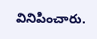వినిపించారు.